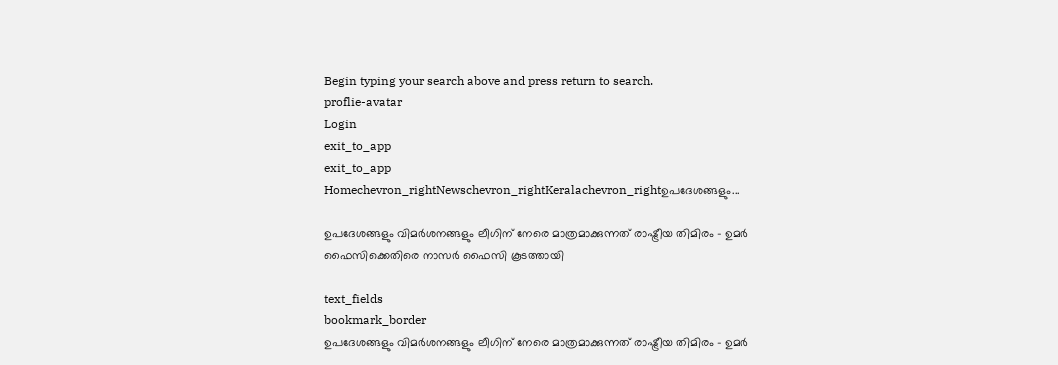Begin typing your search above and press return to search.
proflie-avatar
Login
exit_to_app
exit_to_app
Homechevron_rightNewschevron_rightKeralachevron_rightഉപദേശങ്ങളും...

ഉപദേശങ്ങളും വിമർശനങ്ങളും ലീഗിന് നേരെ മാത്രമാക്കുന്നത് രാഷ്ട്രീയ തിമിരം - ഉമർ ഫൈസിക്കെതിരെ നാസർ ഫൈസി കൂടത്തായി

text_fields
bookmark_border
ഉപദേശങ്ങളും വിമർശനങ്ങളും ലീഗിന് നേരെ മാത്രമാക്കുന്നത് രാഷ്ട്രീയ തിമിരം - ഉമർ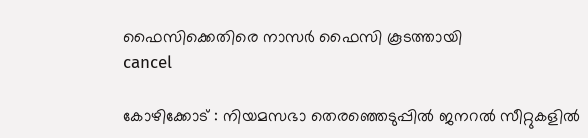ഫൈസിക്കെതിരെ നാസർ ഫൈസി കൂടത്തായി
cancel

കോഴിക്കോട് : നിയമസഭാ തെരഞ്ഞെടുപ്പിൽ ജനറൽ സീറ്റുകളിൽ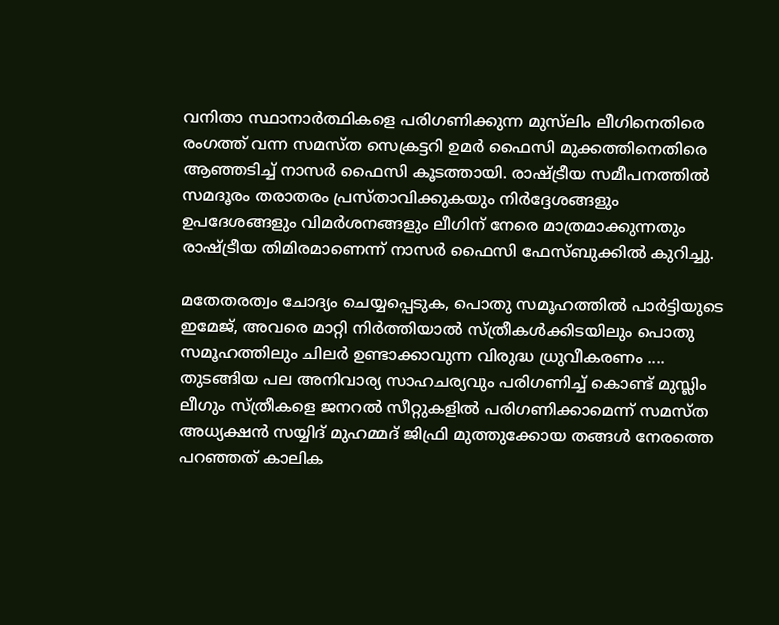വനിതാ സ്ഥാനാർത്ഥികളെ പരിഗണിക്കുന്ന മുസ്‌ലിം ലീഗിനെതിരെ രംഗത്ത് വന്ന സമസ്ത സെക്രട്ടറി ഉമർ ഫൈസി മുക്കത്തിനെതിരെ ആഞ്ഞടിച്ച് നാസർ ഫൈസി കൂടത്തായി. രാഷ്ട്രീയ സമീപനത്തിൽ സമദൂരം തരാതരം പ്രസ്താവിക്കുകയും നിർദ്ദേശങ്ങളും ഉപദേശങ്ങളും വിമർശനങ്ങളും ലീഗിന് നേരെ മാത്രമാക്കുന്നതും രാഷ്ട്രീയ തിമിരമാണെന്ന് നാസർ ഫൈസി ഫേസ്ബുക്കിൽ കുറിച്ചു.

മതേതരത്വം ചോദ്യം ചെയ്യപ്പെടുക, പൊതു സമൂഹത്തിൽ പാർട്ടിയുടെ ഇമേജ്, അവരെ മാറ്റി നിർത്തിയാൽ സ്ത്രീകൾക്കിടയിലും പൊതു സമൂഹത്തിലും ചിലർ ഉണ്ടാക്കാവുന്ന വിരുദ്ധ ധ്രുവീകരണം .... തുടങ്ങിയ പല അനിവാര്യ സാഹചര്യവും പരിഗണിച്ച് കൊണ്ട് മുസ്ലിം ലീഗും സ്ത്രീകളെ ജനറൽ സീറ്റുകളിൽ പരിഗണിക്കാമെന്ന് സമസ്ത അധ്യക്ഷൻ സയ്യിദ് മുഹമ്മദ് ജിഫ്രി മുത്തുക്കോയ തങ്ങൾ നേരത്തെ പറഞ്ഞത് കാലിക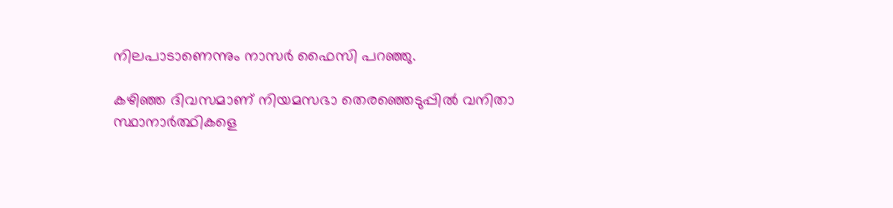നിലപാടാണെന്നും നാസർ ഫൈസി പറഞ്ഞു.

കഴിഞ്ഞ ദിവസമാണ് നിയമസഭാ തെരഞ്ഞെടുപ്പിൽ വനിതാ സ്ഥാനാർത്ഥികളെ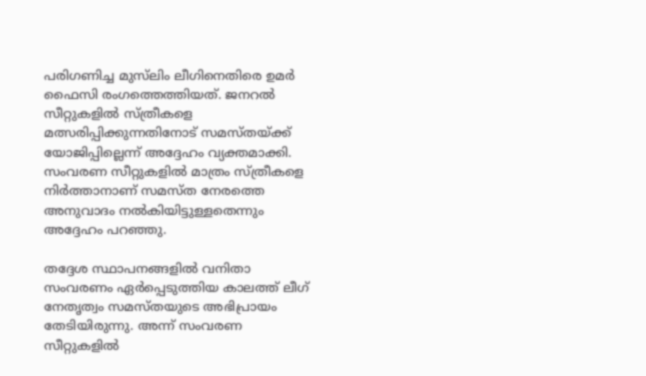പരിഗണിച്ച മുസ്‌ലിം ലീഗിനെതിരെ ഉമർ ഫൈസി രംഗത്തെത്തിയത്. ജനറൽ സീറ്റുകളിൽ സ്ത്രീകളെ മത്സരിപ്പിക്കുന്നതിനോട് സമസ്തയ്ക്ക് യോജിപ്പില്ലെന്ന് അദ്ദേഹം വ്യക്തമാക്കി. സംവരണ സീറ്റുകളിൽ മാത്രം സ്ത്രീകളെ നിർത്താനാണ് സമസ്ത നേരത്തെ അനുവാദം നൽകിയിട്ടുള്ളതെന്നും അദ്ദേഹം പറഞ്ഞു.

തദ്ദേശ സ്ഥാപനങ്ങളിൽ വനിതാ സംവരണം ഏർപ്പെടുത്തിയ കാലത്ത് ലീഗ് നേതൃത്വം സമസ്തയുടെ അഭിപ്രായം തേടിയിരുന്നു. അന്ന് സംവരണ സീറ്റുകളിൽ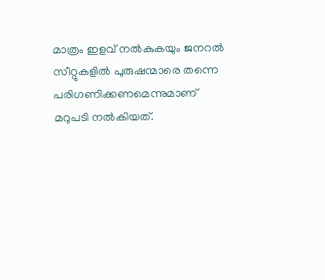മാത്രം ഇളവ് നൽകുകയും ജനറൽ സീറ്റുകളിൽ പുരുഷന്മാരെ തന്നെ പരിഗണിക്കണമെന്നുമാണ് മറുപടി നൽകിയത്.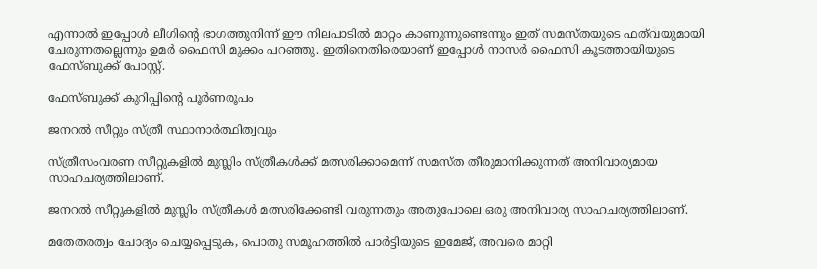എന്നാൽ ഇപ്പോൾ ലീഗിന്റെ ഭാഗത്തുനിന്ന് ഈ നിലപാടിൽ മാറ്റം കാണുന്നുണ്ടെന്നും ഇത് സമസ്തയുടെ ഫത്‌വയുമായി ചേരുന്നതല്ലെന്നും ഉമർ ഫൈസി മുക്കം പറഞ്ഞു. ഇതിനെതിരെയാണ് ഇപ്പോൾ നാസർ ഫൈസി കൂടത്തായിയുടെ ഫേസ്ബുക്ക് പോസ്റ്റ്.

ഫേസ്ബുക്ക് കുറിപ്പിന്‍റെ പൂർണരൂപം

ജനറൽ സീറ്റും സ്ത്രീ സ്ഥാനാർത്ഥിത്വവും

സ്ത്രീസംവരണ സീറ്റുകളിൽ മുസ്ലിം സ്ത്രീകൾക്ക് മത്സരിക്കാമെന്ന് സമസ്ത തീരുമാനിക്കുന്നത് അനിവാര്യമായ സാഹചര്യത്തിലാണ്.

ജനറൽ സീറ്റുകളിൽ മുസ്ലിം സ്ത്രീകൾ മത്സരിക്കേണ്ടി വരുന്നതും അതുപോലെ ഒരു അനിവാര്യ സാഹചര്യത്തിലാണ്.

മതേതരത്വം ചോദ്യം ചെയ്യപ്പെടുക, പൊതു സമൂഹത്തിൽ പാർട്ടിയുടെ ഇമേജ്, അവരെ മാറ്റി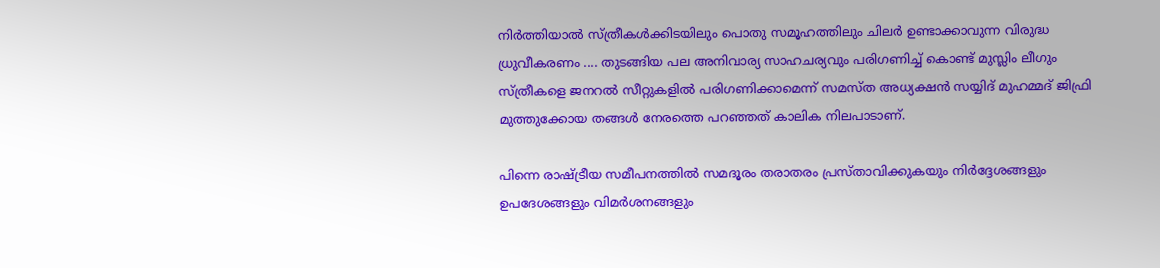നിർത്തിയാൽ സ്ത്രീകൾക്കിടയിലും പൊതു സമൂഹത്തിലും ചിലർ ഉണ്ടാക്കാവുന്ന വിരുദ്ധ ധ്രുവീകരണം .... തുടങ്ങിയ പല അനിവാര്യ സാഹചര്യവും പരിഗണിച്ച് കൊണ്ട് മുസ്ലിം ലീഗും സ്ത്രീകളെ ജനറൽ സീറ്റുകളിൽ പരിഗണിക്കാമെന്ന് സമസ്ത അധ്യക്ഷൻ സയ്യിദ് മുഹമ്മദ് ജിഫ്രി മുത്തുക്കോയ തങ്ങൾ നേരത്തെ പറഞ്ഞത് കാലിക നിലപാടാണ്.

പിന്നെ രാഷ്ട്രീയ സമീപനത്തിൽ സമദൂരം തരാതരം പ്രസ്താവിക്കുകയും നിർദ്ദേശങ്ങളും ഉപദേശങ്ങളും വിമർശനങ്ങളും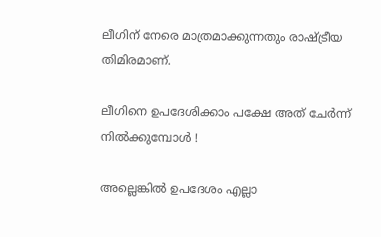ലീഗിന് നേരെ മാത്രമാക്കുന്നതും രാഷ്ട്രീയ തിമിരമാണ്.

ലീഗിനെ ഉപദേശിക്കാം പക്ഷേ അത് ചേർന്ന് നിൽക്കുമ്പോൾ !

അല്ലെങ്കിൽ ഉപദേശം എല്ലാ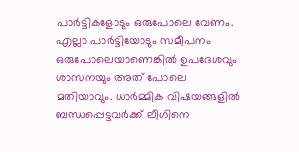പാർട്ടികളോടും ഒരുപോലെ വേണം. എല്ലാ പാർട്ടിയോടും സമീപനം ഒരുപോലെയാണെങ്കിൽ ഉപദേശവും ശാസനയും അത് പോലെ മതിയാവും. ധാർമ്മിക വിഷയങ്ങളിൽ ബന്ധപ്പെട്ടവർക്ക് ലീഗിനെ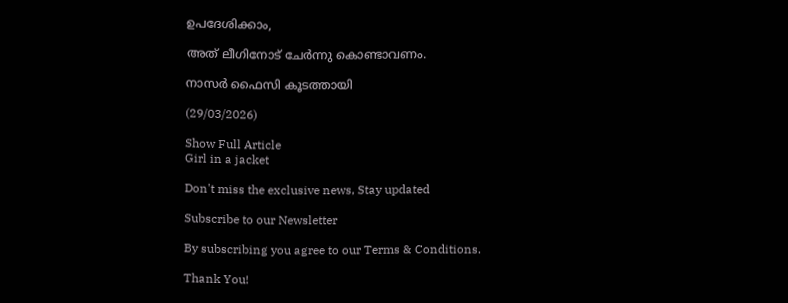ഉപദേശിക്കാം,

അത് ലീഗിനോട് ചേർന്നു കൊണ്ടാവണം.

നാസർ ഫൈസി കൂടത്തായി

(29/03/2026)

Show Full Article
Girl in a jacket

Don't miss the exclusive news, Stay updated

Subscribe to our Newsletter

By subscribing you agree to our Terms & Conditions.

Thank You!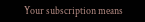Your subscription means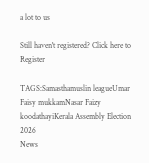a lot to us

Still haven't registered? Click here to Register

TAGS:Samasthamuslin leagueUmar Faisy mukkamNasar Faizy koodathayiKerala Assembly Election 2026
News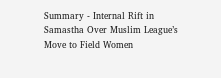Summary - Internal Rift in Samastha Over Muslim League’s Move to Field Women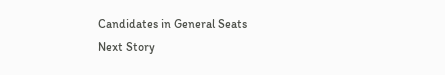Candidates in General Seats
Next Story